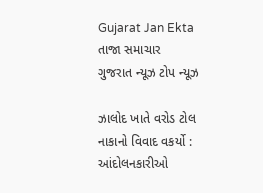Gujarat Jan Ekta
તાજા સમાચાર
ગુજરાત ન્યૂઝ ટોપ ન્યૂઝ

ઝાલોદ ખાતે વરોડ ટોલ નાકાનો વિવાદ વકર્યો : આંદોલનકારીઓ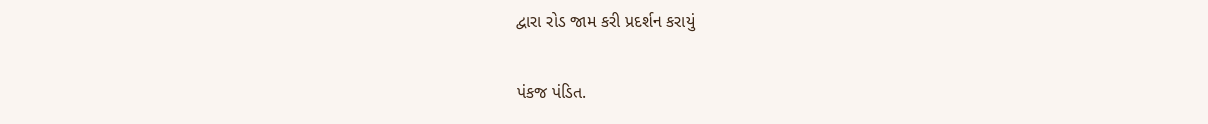દ્વારા રોડ જામ કરી પ્રદર્શન કરાયું

પંકજ પંડિત.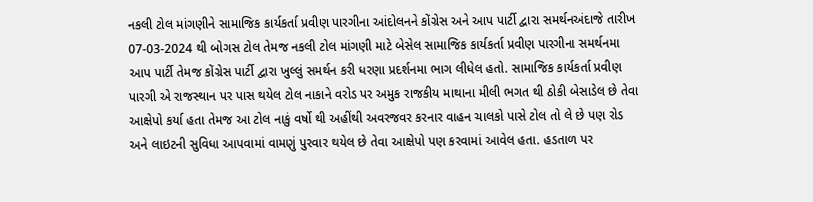નકલી ટોલ માંગણીને સામાજિક કાર્યકર્તા પ્રવીણ પારગીના આંદોલનને કોંગ્રેસ અને આપ પાર્ટી દ્વારા સમર્થનઅંદાજે તારીખ 07-03-2024 થી બોગસ ટોલ તેમજ નકલી ટોલ માંગણી માટે બેસેલ સામાજિક કાર્યકર્તા પ્રવીણ પારગીના સમર્થનમા આપ પાર્ટી તેમજ કોંગ્રેસ પાર્ટી દ્વારા ખુલ્લું સમર્થન કરી ધરણા પ્રદર્શનમા ભાગ લીધેલ હતો. સામાજિક કાર્યકર્તા પ્રવીણ પારગી એ રાજસ્થાન પર પાસ થયેલ ટોલ નાકાને વરોડ પર અમુક રાજકીય માથાના મીલી ભગત થી ઠોકી બેસાડેલ છે તેવા આક્ષેપો કર્યા હતા તેમજ આ ટોલ નાકું વર્ષો થી અહીંથી અવરજવર કરનાર વાહન ચાલકો પાસે ટોલ તો લે છે પણ રોડ અને લાઇટની સુવિધા આપવામાં વામણું પુરવાર થયેલ છે તેવા આક્ષેપો પણ કરવામાં આવેલ હતા. હડતાળ પર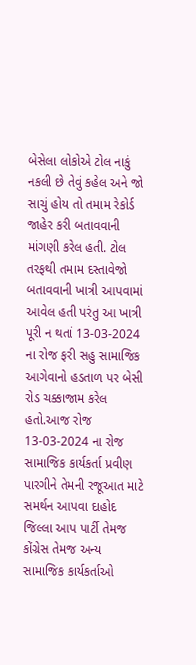બેસેલા લોકોએ ટોલ નાકું નકલી છે તેવું કહેલ અને જો સાચું હોય તો તમામ રેકોર્ડ જાહેર કરી બતાવવાની માંગણી કરેલ હતી. ટોલ તરફથી તમામ દસ્તાવેજો બતાવવાની ખાત્રી આપવામાં આવેલ હતી પરંતુ આ ખાત્રી પૂરી ન થતાં 13-03-2024 ના રોજ ફરી સહુ સામાજિક આગેવાનો હડતાળ પર બેસી રોડ ચક્કાજામ કરેલ હતો.આજ રોજ 13-03-2024 ના રોજ સામાજિક કાર્યકર્તા પ્રવીણ પારગીને તેમની રજૂઆત માટે સમર્થન આપવા દાહોદ જિલ્લા આપ પાર્ટી તેમજ કોંગ્રેસ તેમજ અન્ય સામાજિક કાર્યકર્તાઓ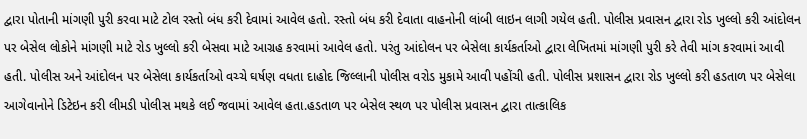દ્વારા પોતાની માંગણી પુરી કરવા માટે ટોલ રસ્તો બંધ કરી દેવામાં આવેલ હતો. રસ્તો બંધ કરી દેવાતા વાહનોની લાંબી લાઇન લાગી ગયેલ હતી. પોલીસ પ્રવાસન દ્વારા રોડ ખુલ્લો કરી આંદોલન પર બેસેલ લોકોને માંગણી માટે રોડ ખુલ્લો કરી બેસવા માટે આગ્રહ કરવામાં આવેલ હતો. પરંતુ આંદોલન પર બેસેલા કાર્યકર્તાઓ દ્વારા લેખિતમાં માંગણી પુરી કરે તેવી માંગ કરવામાં આવી હતી. પોલીસ અને આંદોલન પર બેસેલા કાર્યકર્તાઓ વચ્ચે ઘર્ષણ વધતા દાહોદ જિલ્લાની પોલીસ વરોડ મુકામે આવી પહોંચી હતી. પોલીસ પ્રશાસન દ્વારા રોડ ખુલ્લો કરી હડતાળ પર બેસેલા આગેવાનોને ડિટેઇન કરી લીમડી પોલીસ મથકે લઈ જવામાં આવેલ હતા.હડતાળ પર બેસેલ સ્થળ પર પોલીસ પ્રવાસન દ્વારા તાત્કાલિક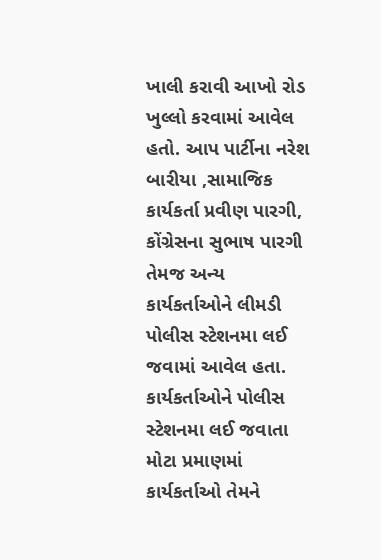ખાલી કરાવી આખો રોડ ખુલ્લો કરવામાં આવેલ હતો. આપ પાર્ટીના નરેશ બારીયા ,સામાજિક કાર્યકર્તા પ્રવીણ પારગી, કોંગ્રેસના સુભાષ પારગી તેમજ અન્ય કાર્યકર્તાઓને લીમડી પોલીસ સ્ટેશનમા લઈ જવામાં આવેલ હતા. કાર્યકર્તાઓને પોલીસ સ્ટેશનમા લઈ જવાતા મોટા પ્રમાણમાં કાર્યકર્તાઓ તેમને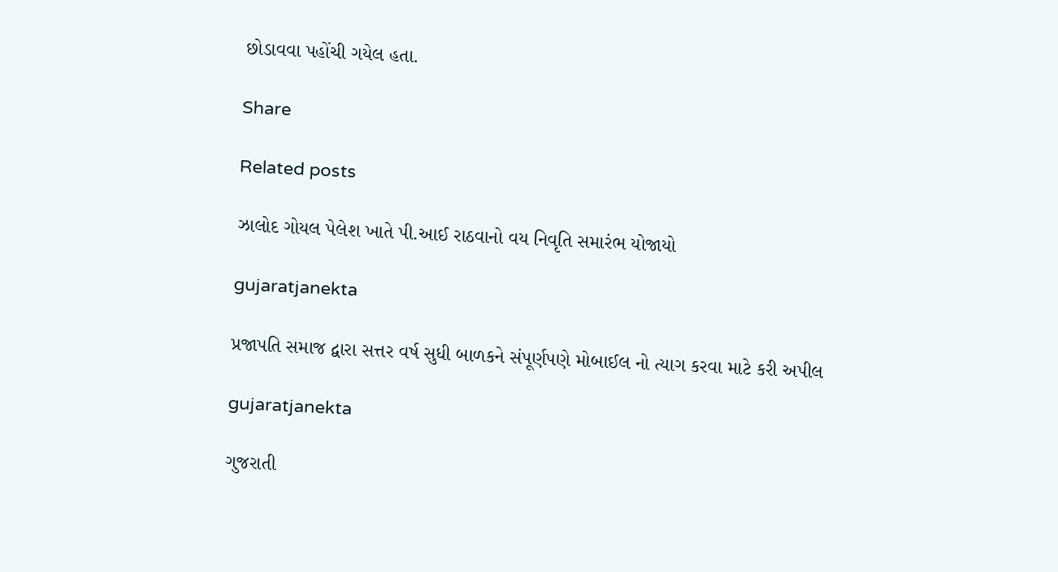છોડાવવા પહોંચી ગયેલ હતા.

Share

Related posts

ઝાલોદ ગોયલ પેલેશ ખાતે પી.આઈ રાઠવાનો વય નિવૃતિ સમારંભ યોજાયો

gujaratjanekta

પ્રજાપતિ સમાજ દ્વારા સત્તર વર્ષ સુધી બાળકને સંપૂર્ણપણે મોબાઈલ નો ત્યાગ કરવા માટે કરી અપીલ

gujaratjanekta

ગુજરાતી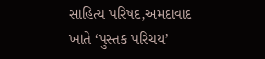સાહિત્ય પરિષદ,અમદાવાદ ખાતે ‘પુસ્તક પરિચય’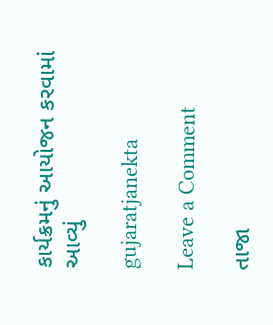કાર્યક્રમનું આયોજન કરવામાં આવ્યું

gujaratjanekta

Leave a Comment

તાજા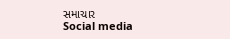સમાચાર
Social media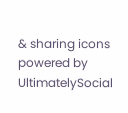& sharing icons powered by UltimatelySocial